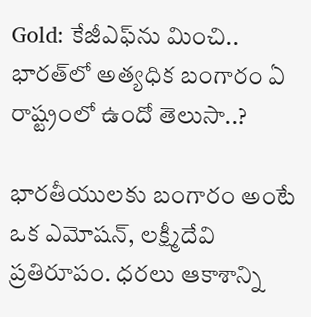Gold: కేజీఎఫ్‌ను మించి.. భారత్‌లో అత్యధిక బంగారం ఏ రాష్ట్రంలో ఉందో తెలుసా..?

భారతీయులకు బంగారం అంటే ఒక ఎమోషన్, లక్ష్మీదేవి ప్రతిరూపం. ధరలు ఆకాశాన్ని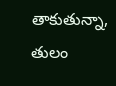తాకుతున్నా, తులం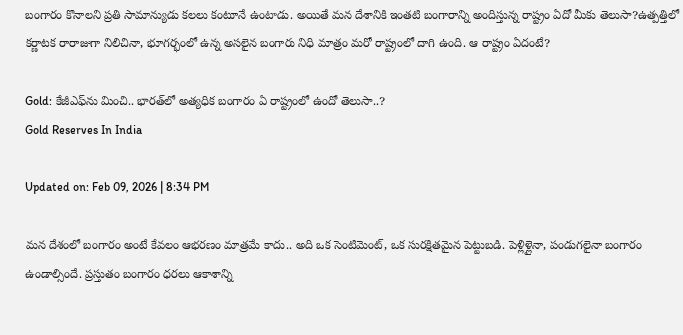బంగారం కొనాలని ప్రతి సామాన్యుడు కలలు కంటూనే ఉంటాడు. అయితే మన దేశానికి ఇంతటి బంగారాన్ని అందిస్తున్న రాష్ట్రం ఏదో మీకు తెలుసా?ఉత్పత్తిలో కర్ణాటక రారాజుగా నిలిచినా, భూగర్భంలో ఉన్న అసలైన బంగారు నిధి మాత్రం మరో రాష్ట్రంలో దాగి ఉంది. ఆ రాష్ట్రం ఏదంటే?

Gold: కేజీఎఫ్‌ను మించి.. భారత్‌లో అత్యధిక బంగారం ఏ రాష్ట్రంలో ఉందో తెలుసా..?
Gold Reserves In India

Updated on: Feb 09, 2026 | 8:34 PM

మన దేశంలో బంగారం అంటే కేవలం ఆభరణం మాత్రమే కాదు.. అది ఒక సెంటిమెంట్, ఒక సురక్షితమైన పెట్టుబడి. పెళ్లిళ్లైనా, పండుగలైనా బంగారం ఉండాల్సిందే. ప్రస్తుతం బంగారం ధరలు ఆకాశాన్ని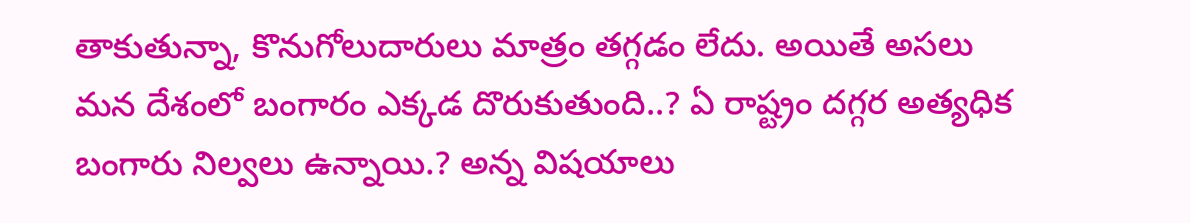తాకుతున్నా, కొనుగోలుదారులు మాత్రం తగ్గడం లేదు. అయితే అసలు మన దేశంలో బంగారం ఎక్కడ దొరుకుతుంది..? ఏ రాష్ట్రం దగ్గర అత్యధిక బంగారు నిల్వలు ఉన్నాయి.? అన్న విషయాలు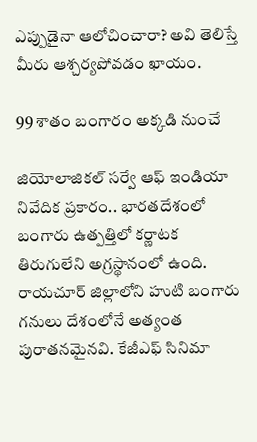ఎప్పుడైనా ఆలోచించారా? అవి తెలిస్తే మీరు ఆశ్చర్యపోవడం ఖాయం.

99 శాతం బంగారం అక్కడి నుంచే

జియోలాజికల్ సర్వే ఆఫ్ ఇండియా నివేదిక ప్రకారం.. భారతదేశంలో బంగారు ఉత్పత్తిలో కర్ణాటక తిరుగులేని అగ్రస్థానంలో ఉంది. రాయచూర్ జిల్లాలోని హుటి బంగారు గనులు దేశంలోనే అత్యంత పురాతనమైనవి. కేజీఎఫ్ సినిమా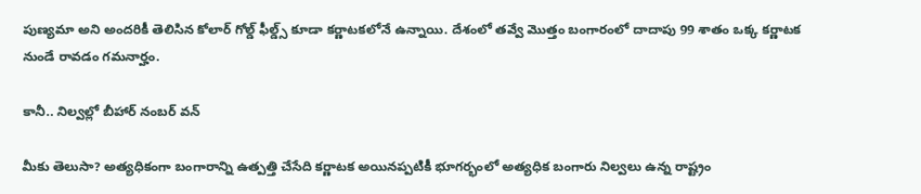పుణ్యమా అని అందరికీ తెలిసిన కోలార్ గోల్డ్ ఫీల్డ్స్ కూడా కర్ణాటకలోనే ఉన్నాయి. దేశంలో తవ్వే మొత్తం బంగారంలో దాదాపు 99 శాతం ఒక్క కర్ణాటక నుండే రావడం గమనార్హం.

కానీ.. నిల్వల్లో బీహార్ నంబర్ వన్

మీకు తెలుసా? అత్యధికంగా బంగారాన్ని ఉత్పత్తి చేసేది కర్ణాటక అయినప్పటికీ భూగర్భంలో అత్యధిక బంగారు నిల్వలు ఉన్న రాష్ట్రం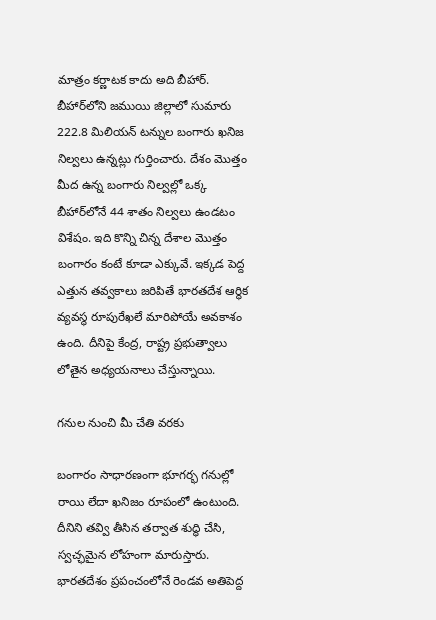మాత్రం కర్ణాటక కాదు అది బీహార్. బీహార్‌లోని జముయి జిల్లాలో సుమారు 222.8 మిలియన్ టన్నుల బంగారు ఖనిజ నిల్వలు ఉన్నట్లు గుర్తించారు. దేశం మొత్తం మీద ఉన్న బంగారు నిల్వల్లో ఒక్క బీహార్‌లోనే 44 శాతం నిల్వలు ఉండటం విశేషం. ఇది కొన్ని చిన్న దేశాల మొత్తం బంగారం కంటే కూడా ఎక్కువే. ఇక్కడ పెద్ద ఎత్తున తవ్వకాలు జరిపితే భారతదేశ ఆర్థిక వ్యవస్థ రూపురేఖలే మారిపోయే అవకాశం ఉంది. దీనిపై కేంద్ర, రాష్ట్ర ప్రభుత్వాలు లోతైన అధ్యయనాలు చేస్తున్నాయి.

గనుల నుంచి మీ చేతి వరకు

బంగారం సాధారణంగా భూగర్భ గనుల్లో రాయి లేదా ఖనిజం రూపంలో ఉంటుంది. దీనిని తవ్వి తీసిన తర్వాత శుద్ధి చేసి, స్వచ్ఛమైన లోహంగా మారుస్తారు. భారతదేశం ప్రపంచంలోనే రెండవ అతిపెద్ద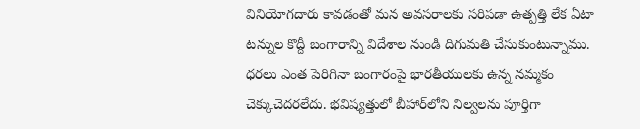వినియోగదారు కావడంతో మన అవసరాలకు సరిపడా ఉత్పత్తి లేక ఏటా టన్నుల కొద్దీ బంగారాన్ని విదేశాల నుండి దిగుమతి చేసుకుంటున్నాము. ధరలు ఎంత పెరిగినా బంగారంపై భారతీయులకు ఉన్న నమ్మకం చెక్కుచెదరలేదు. భవిష్యత్తులో బీహార్‌లోని నిల్వలను పూర్తిగా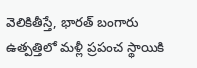వెలికితీస్తే, భారత్ బంగారు ఉత్పత్తిలో మళ్లీ ప్రపంచ స్థాయికి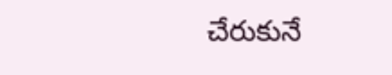చేరుకునే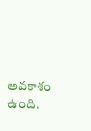అవకాశం ఉంది.